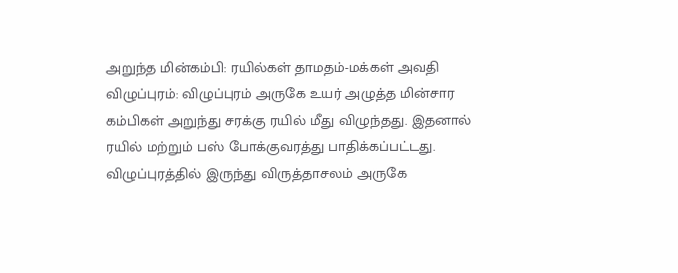அறுந்த மின்கம்பி: ரயில்கள் தாமதம்-மக்கள் அவதி
விழுப்புரம்: விழுப்புரம் அருகே உயர் அழுத்த மின்சார கம்பிகள் அறுந்து சரக்கு ரயில் மீது விழுந்தது. இதனால் ரயில் மற்றும் பஸ் போக்குவரத்து பாதிக்கப்பட்டது.
விழுப்புரத்தில் இருந்து விருத்தாசலம் அருகே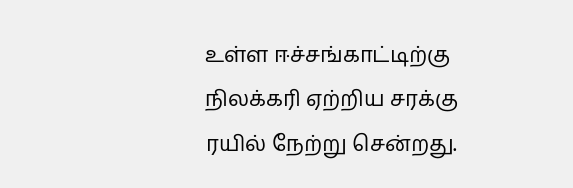உள்ள ஈச்சங்காட்டிற்கு நிலக்கரி ஏற்றிய சரக்கு ரயில் நேற்று சென்றது.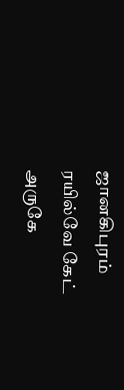ஜானகிபுரம் ரயில்வே கேட் அருகே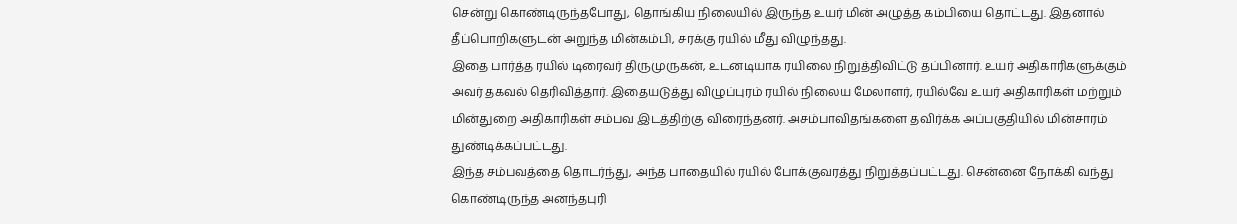சென்று கொண்டிருந்தபோது, தொங்கிய நிலையில் இருந்த உயர் மின் அழுத்த கம்பியை தொட்டது. இதனால் தீப்பொறிகளுடன் அறுந்த மின்கம்பி, சரக்கு ரயில் மீது விழுந்தது.
இதை பார்த்த ரயில் டிரைவர் திருமுருகன், உடனடியாக ரயிலை நிறுத்திவிட்டு தப்பினார். உயர் அதிகாரிகளுக்கும் அவர் தகவல் தெரிவித்தார். இதையடுத்து விழுப்புரம் ரயில் நிலைய மேலாளர், ரயில்வே உயர் அதிகாரிகள் மற்றும் மின்துறை அதிகாரிகள் சம்பவ இடத்திற்கு விரைந்தனர். அசம்பாவிதங்களை தவிர்க்க அப்பகுதியில் மின்சாரம் துண்டிக்கப்பட்டது.
இந்த சம்பவத்தை தொடர்ந்து, அந்த பாதையில் ரயில் போக்குவரத்து நிறுத்தப்பட்டது. சென்னை நோக்கி வந்து கொண்டிருந்த அனந்தபுரி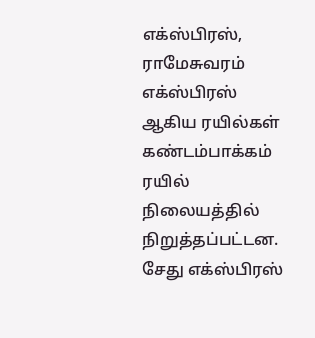எக்ஸ்பிரஸ், ராமேசுவரம் எக்ஸ்பிரஸ் ஆகிய ரயில்கள் கண்டம்பாக்கம் ரயில் நிலையத்தில் நிறுத்தப்பட்டன. சேது எக்ஸ்பிரஸ்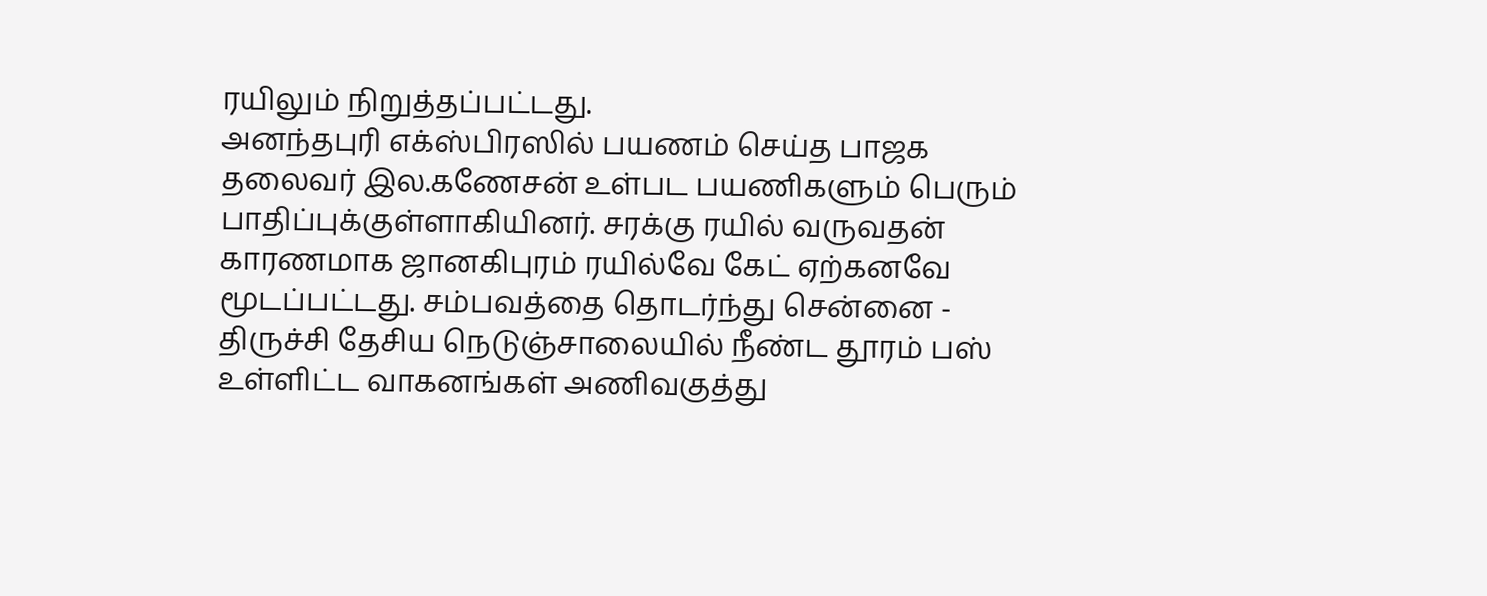ரயிலும் நிறுத்தப்பட்டது.
அனந்தபுரி எக்ஸ்பிரஸில் பயணம் செய்த பாஜக தலைவர் இல.கணேசன் உள்பட பயணிகளும் பெரும் பாதிப்புக்குள்ளாகியினர். சரக்கு ரயில் வருவதன் காரணமாக ஜானகிபுரம் ரயில்வே கேட் ஏற்கனவே மூடப்பட்டது. சம்பவத்தை தொடர்ந்து சென்னை - திருச்சி தேசிய நெடுஞ்சாலையில் நீண்ட தூரம் பஸ் உள்ளிட்ட வாகனங்கள் அணிவகுத்து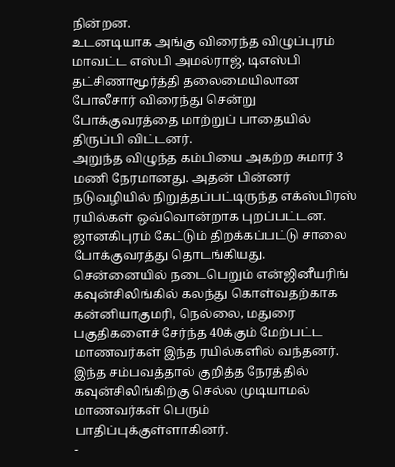நின்றன.
உடனடியாக அங்கு விரைந்த விழுப்புரம் மாவட்ட எஸ்பி அமல்ராஜ், டிஎஸ்பி தட்சிணாமூர்த்தி தலைமையிலான போலீசார் விரைந்து சென்று போக்குவரத்தை மாற்றுப் பாதையில் திருப்பி விட்டனர்.
அறுந்த விழுந்த கம்பியை அகற்ற சுமார் 3 மணி நேரமானது. அதன் பின்னர் நடுவழியில் நிறுத்தப்பட்டிருந்த எக்ஸ்பிரஸ் ரயில்கள் ஒவ்வொன்றாக புறப்பட்டன. ஜானகிபுரம் கேட்டும் திறக்கப்பட்டு சாலை போக்குவரத்து தொடங்கியது.
சென்னையில் நடைபெறும் என்ஜினீயரிங் கவுன்சிலிங்கில் கலந்து கொள்வதற்காக கன்னியாகுமரி, நெல்லை, மதுரை பகுதிகளைச் சேர்ந்த 40க்கும் மேற்பட்ட மாணவர்கள் இந்த ரயில்களில் வந்தனர். இந்த சம்பவத்தால் குறித்த நேரத்தில் கவுன்சிலிங்கிற்கு செல்ல முடியாமல் மாணவர்கள் பெரும் பாதிப்புக்குள்ளாகினர்.
-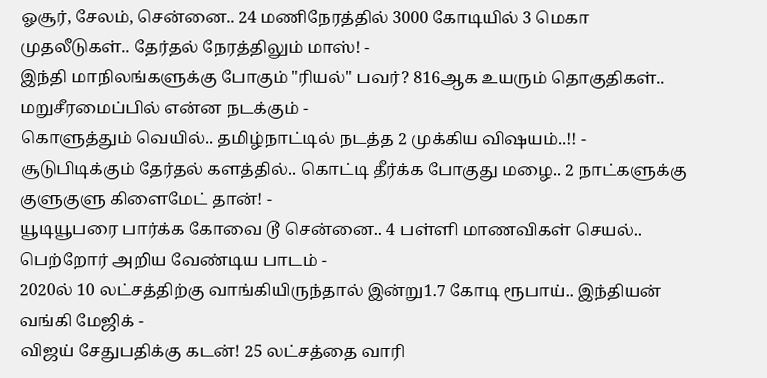ஓசூர், சேலம், சென்னை.. 24 மணிநேரத்தில் 3000 கோடியில் 3 மெகா முதலீடுகள்.. தேர்தல் நேரத்திலும் மாஸ்! -
இந்தி மாநிலங்களுக்கு போகும் "ரியல்" பவர்? 816ஆக உயரும் தொகுதிகள்.. மறுசீரமைப்பில் என்ன நடக்கும் -
கொளுத்தும் வெயில்.. தமிழ்நாட்டில் நடத்த 2 முக்கிய விஷயம்..!! -
சூடுபிடிக்கும் தேர்தல் களத்தில்.. கொட்டி தீர்க்க போகுது மழை.. 2 நாட்களுக்கு குளுகுளு கிளைமேட் தான்! -
யூடியூபரை பார்க்க கோவை டூ சென்னை.. 4 பள்ளி மாணவிகள் செயல்.. பெற்றோர் அறிய வேண்டிய பாடம் -
2020ல் 10 லட்சத்திற்கு வாங்கியிருந்தால் இன்று1.7 கோடி ரூபாய்.. இந்தியன் வங்கி மேஜிக் -
விஜய் சேதுபதிக்கு கடன்! 25 லட்சத்தை வாரி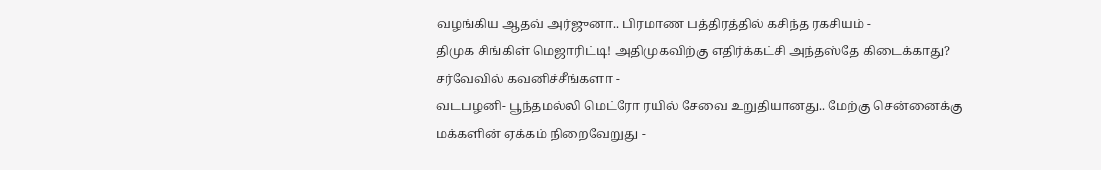வழங்கிய ஆதவ் அர்ஜுனா.. பிரமாண பத்திரத்தில் கசிந்த ரகசியம் -
திமுக சிங்கிள் மெஜாரிட்டி! அதிமுகவிற்கு எதிர்க்கட்சி அந்தஸ்தே கிடைக்காது? சர்வேவில் கவனிச்சீங்களா -
வடபழனி- பூந்தமல்லி மெட்ரோ ரயில் சேவை உறுதியானது.. மேற்கு சென்னைக்கு மக்களின் ஏக்கம் நிறைவேறுது -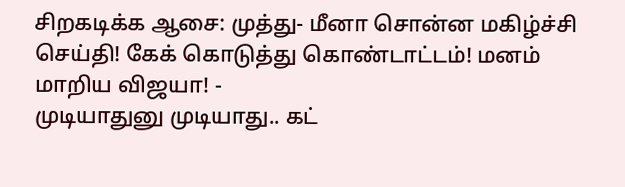சிறகடிக்க ஆசை: முத்து- மீனா சொன்ன மகிழ்ச்சி செய்தி! கேக் கொடுத்து கொண்டாட்டம்! மனம் மாறிய விஜயா! -
முடியாதுனு முடியாது.. கட்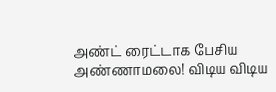அண்ட் ரைட்டாக பேசிய அண்ணாமலை! விடிய விடிய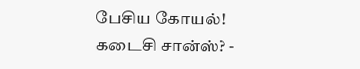பேசிய கோயல்! கடைசி சான்ஸ்? -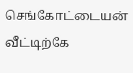செங்கோட்டையன் வீட்டிற்கே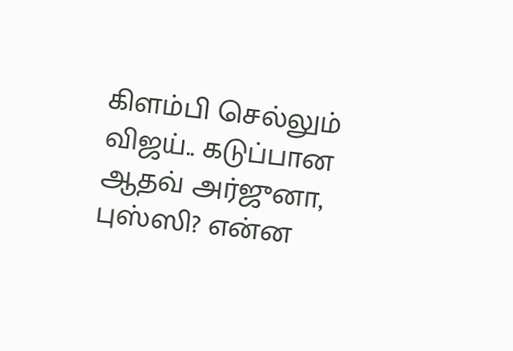கிளம்பி செல்லும் விஜய்.. கடுப்பான ஆதவ் அர்ஜுனா, புஸ்ஸி? என்ன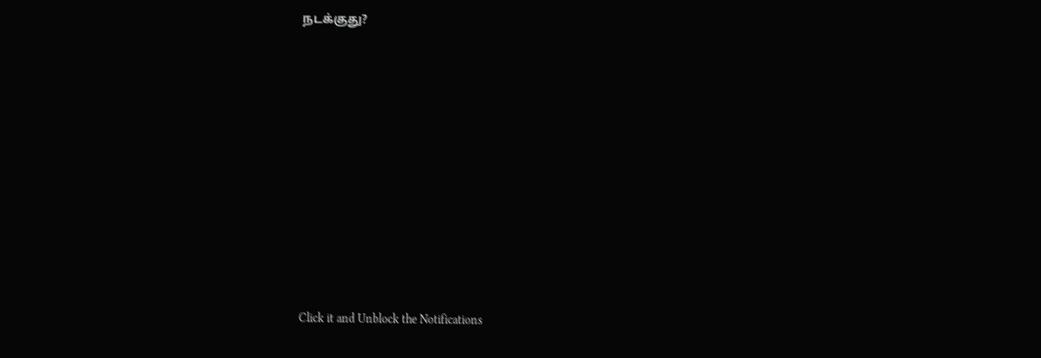நடக்குது?












Click it and Unblock the Notifications